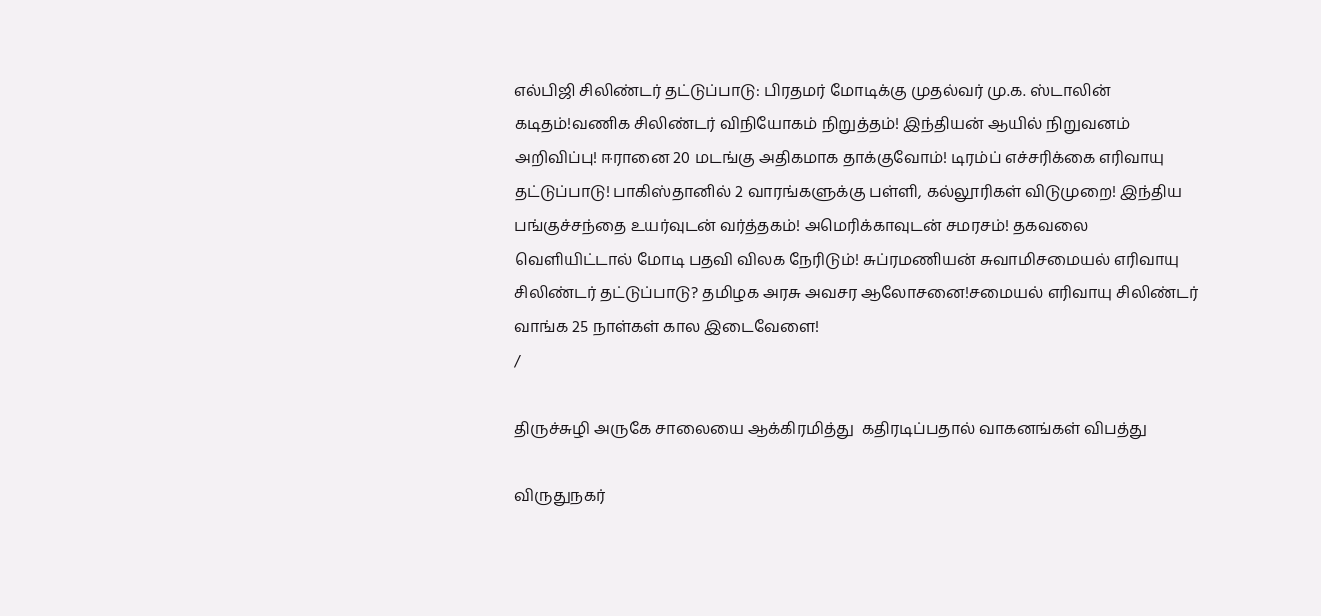எல்பிஜி சிலிண்டர் தட்டுப்பாடு: பிரதமர் மோடிக்கு முதல்வர் மு.க. ஸ்டாலின் கடிதம்!வணிக சிலிண்டர் விநியோகம் நிறுத்தம்! இந்தியன் ஆயில் நிறுவனம் அறிவிப்பு! ஈரானை 20 மடங்கு அதிகமாக தாக்குவோம்! டிரம்ப் எச்சரிக்கை எரிவாயு தட்டுப்பாடு! பாகிஸ்தானில் 2 வாரங்களுக்கு பள்ளி, கல்லூரிகள் விடுமுறை! இந்திய பங்குச்சந்தை உயர்வுடன் வர்த்தகம்! அமெரிக்காவுடன் சமரசம்! தகவலை வெளியிட்டால் மோடி பதவி விலக நேரிடும்! சுப்ரமணியன் சுவாமிசமையல் எரிவாயு சிலிண்டர் தட்டுப்பாடு? தமிழக அரசு அவசர ஆலோசனை!சமையல் எரிவாயு சிலிண்டர் வாங்க 25 நாள்கள் கால இடைவேளை!
/

திருச்சுழி அருகே சாலையை ஆக்கிரமித்து  கதிரடிப்பதால் வாகனங்கள் விபத்து

விருதுநகர்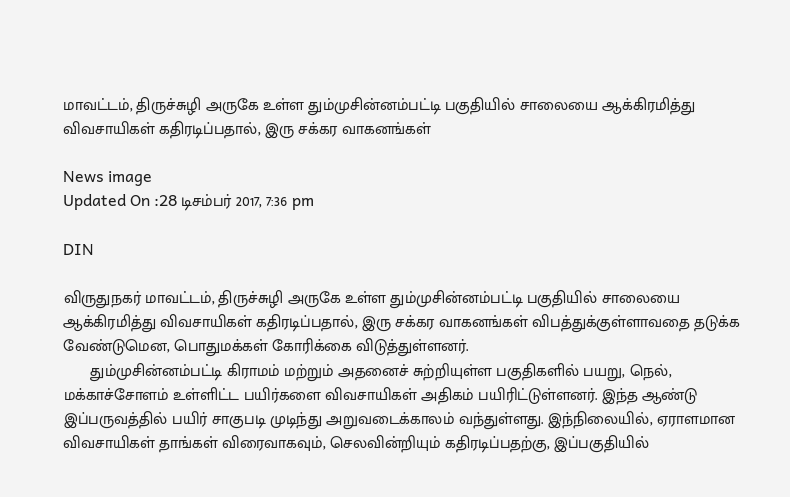மாவட்டம், திருச்சுழி அருகே உள்ள தும்முசின்னம்பட்டி பகுதியில் சாலையை ஆக்கிரமித்து விவசாயிகள் கதிரடிப்பதால், இரு சக்கர வாகனங்கள்

News image
Updated On :28 டிசம்பர் 2017, 7:36 pm

DIN

விருதுநகர் மாவட்டம், திருச்சுழி அருகே உள்ள தும்முசின்னம்பட்டி பகுதியில் சாலையை ஆக்கிரமித்து விவசாயிகள் கதிரடிப்பதால், இரு சக்கர வாகனங்கள் விபத்துக்குள்ளாவதை தடுக்க வேண்டுமென, பொதுமக்கள் கோரிக்கை விடுத்துள்ளனர்.
      தும்முசின்னம்பட்டி கிராமம் மற்றும் அதனைச் சுற்றியுள்ள பகுதிகளில் பயறு, நெல், மக்காச்சோளம் உள்ளிட்ட பயிர்களை விவசாயிகள் அதிகம் பயிரிட்டுள்ளனர். இந்த ஆண்டு இப்பருவத்தில் பயிர் சாகுபடி முடிந்து அறுவடைக்காலம் வந்துள்ளது. இந்நிலையில், ஏராளமான விவசாயிகள் தாங்கள் விரைவாகவும், செலவின்றியும் கதிரடிப்பதற்கு, இப்பகுதியில்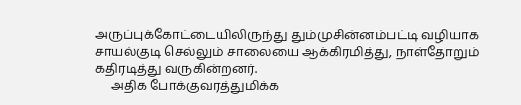அருப்புக்கோட்டையிலிருந்து தும்முசின்னம்பட்டி வழியாக சாயல்குடி செல்லும் சாலையை ஆக்கிரமித்து, நாள்தோறும் கதிரடித்து வருகின்றனர்.
     அதிக போக்குவரத்துமிக்க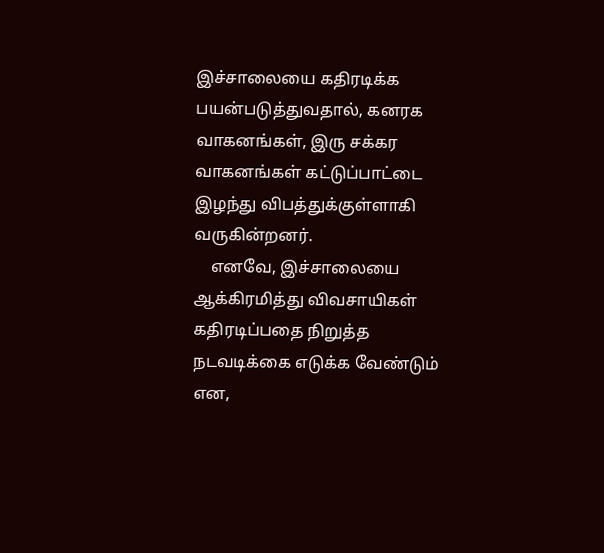இச்சாலையை கதிரடிக்க பயன்படுத்துவதால், கனரக வாகனங்கள், இரு சக்கர வாகனங்கள் கட்டுப்பாட்டை இழந்து விபத்துக்குள்ளாகி வருகின்றனர்.
    எனவே, இச்சாலையை ஆக்கிரமித்து விவசாயிகள் கதிரடிப்பதை நிறுத்த நடவடிக்கை எடுக்க வேண்டும் என,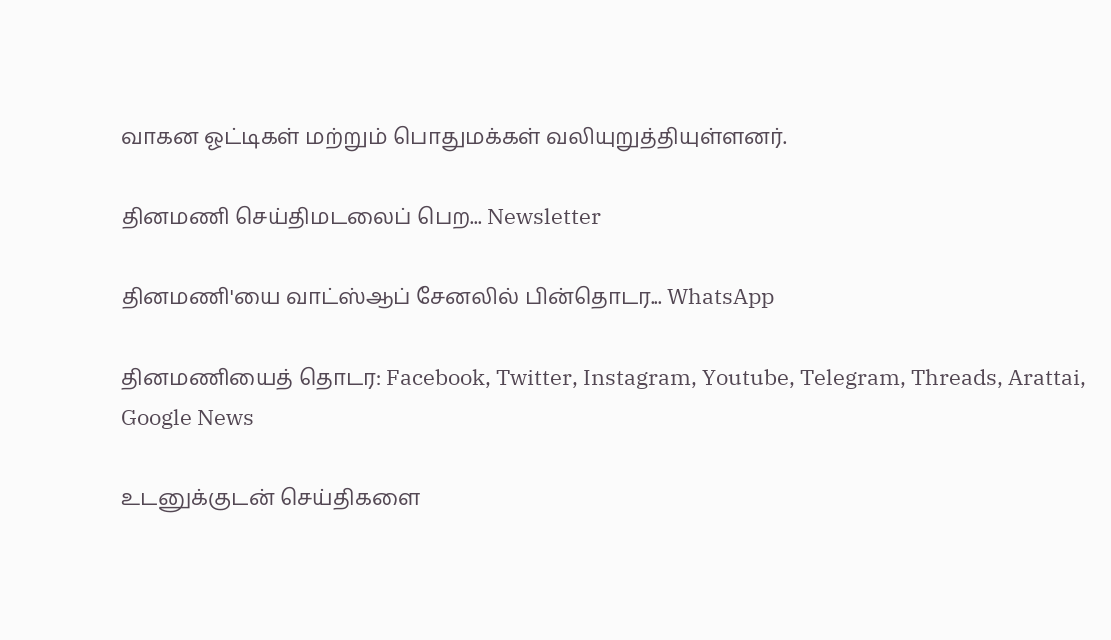வாகன ஓட்டிகள் மற்றும் பொதுமக்கள் வலியுறுத்தியுள்ளனர்.

தினமணி செய்திமடலைப் பெற... Newsletter

தினமணி'யை வாட்ஸ்ஆப் சேனலில் பின்தொடர... WhatsApp

தினமணியைத் தொடர: Facebook, Twitter, Instagram, Youtube, Telegram, Threads, Arattai, Google News

உடனுக்குடன் செய்திகளை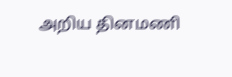அறிய தினமணி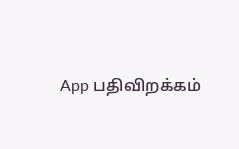App பதிவிறக்கம்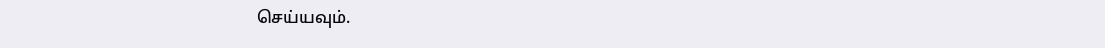செய்யவும்.